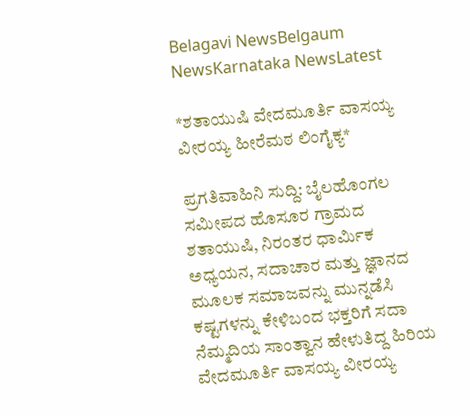Belagavi NewsBelgaum NewsKarnataka NewsLatest

*ಶತಾಯುಷಿ ವೇದಮೂರ್ತಿ ವಾಸಯ್ಯ ವೀರಯ್ಯ ಹೀರೆಮಠ ಲಿಂಗೈಕ್ಯ*

ಪ್ರಗತಿವಾಹಿನಿ ಸುದ್ದಿ: ಬೈಲಹೊಂಗಲ ಸಮೀಪದ ಹೊಸೂರ ಗ್ರಾಮದ ಶತಾಯುಷಿ, ನಿರಂತರ ಧಾರ್ಮಿಕ ಅಧ್ಯಯನ, ಸದಾಚಾರ ಮತ್ತು ಜ್ಞಾನದ ಮೂಲಕ ಸಮಾಜವನ್ನು ಮುನ್ನಡೆಸಿ ಕಷ್ಟಗಳನ್ನು ಕೇಳಿಬಂದ ಭಕ್ತರಿಗೆ ಸದಾ ನೆಮ್ಮದಿಯ ಸಾಂತ್ವಾನ ಹೇಳುತಿದ್ದ ಹಿರಿಯ ವೇದಮೂರ್ತಿ ವಾಸಯ್ಯ ವೀರಯ್ಯ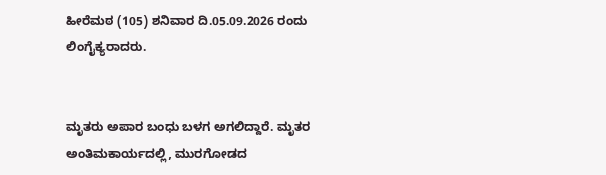ಹೀರೆಮಠ (105) ಶನಿವಾರ ದಿ.05.09.2026 ರಂದು ಲಿಂಗೈಕ್ಯರಾದರು.


ಮೃತರು ಅಪಾರ ಬಂಧು ಬಳಗ ಅಗಲಿದ್ದಾರೆ. ಮೃತರ ಅಂತಿಮ‌ಕಾರ್ಯದಲ್ಲಿ, ಮುರಗೋಡದ‌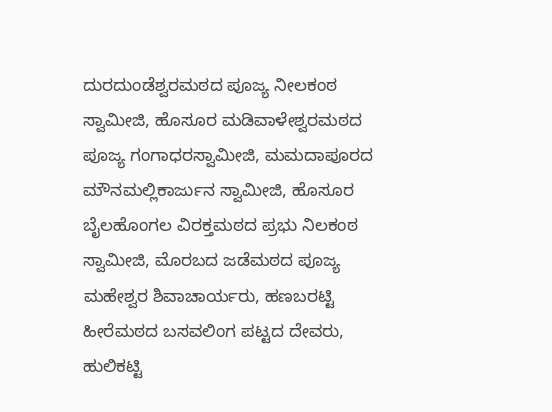ದುರದುಂಡೆಶ್ವರ‌ಮಠದ ಪೂಜ್ಯ ನೀಲಕಂಠ ಸ್ವಾಮೀಜಿ, ಹೊಸೂರ ‌ಮಡಿವಾಳೇಶ್ವರಮಠದ‌ ಪೂಜ್ಯ ಗಂಗಾಧರ‌ಸ್ವಾಮೀಜಿ, ಮಮದಾಪೂರದ‌‌ ಮೌನ‌ಮಲ್ಲಿಕಾರ್ಜುನ‌ ಸ್ವಾಮೀಜಿ, ಹೊಸೂರ ಬೈಲಹೊಂಗಲ ವಿರಕ್ತಮಠದ ಪ್ರಭು ನಿಲಕಂಠ ಸ್ವಾಮೀಜಿ, ಮೊರಬದ ಜಡೆಮಠದ ಪೂಜ್ಯ ಮಹೇಶ್ವರ ಶಿವಾಚಾರ್ಯರು, ಹಣಬರಟ್ಟಿ ಹೀರೆಮಠದ ಬಸವಲಿಂಗ‌ ಪಟ್ಟದ ದೇವರು, ಹುಲಿಕಟ್ಟಿ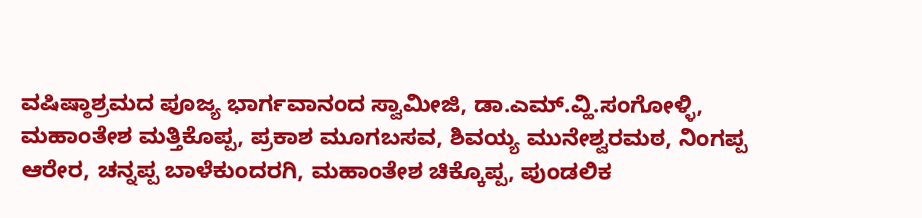ವಷಿಷ್ಠಾಶ್ರಮದ ಪೂಜ್ಯ ಭಾರ್ಗವಾನಂದ ಸ್ವಾಮೀಜಿ, ಡಾ.ಎಮ್.ವ್ಹಿ.ಸಂಗೋಳ್ಳಿ, ಮಹಾಂತೇಶ ಮತ್ತಿಕೊಪ್ಪ, ಪ್ರಕಾಶ ಮೂಗಬಸವ, ಶಿವಯ್ಯ ಮುನೇಶ್ವರಮಠ, ನಿಂಗಪ್ಪ ಆರೇರ, ಚನ್ನಪ್ಪ ಬಾಳೆಕುಂದರಗಿ, ಮಹಾಂತೇಶ ಚಿಕ್ಕೊಪ್ಪ, ಪುಂಡಲಿಕ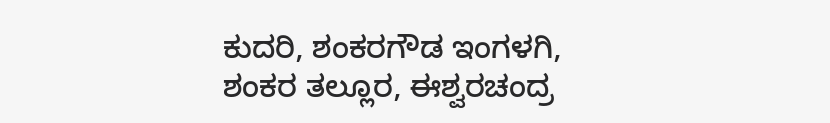ಕುದರಿ, ಶಂಕರಗೌಡ ಇಂಗಳಗಿ, ಶಂಕರ ತಲ್ಲೂರ, ಈಶ್ವರಚಂದ್ರ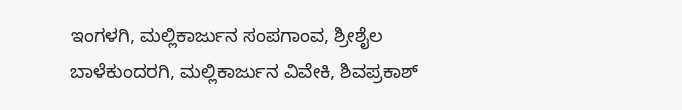ಇಂಗಳಗಿ, ಮಲ್ಲಿಕಾರ್ಜುನ ಸಂಪಗಾಂವ, ಶ್ರೀಶೈಲ ಬಾಳೆಕುಂದರಗಿ, ಮಲ್ಲಿಕಾರ್ಜುನ ‌ವಿವೇಕಿ, ಶಿವಪ್ರಕಾಶ್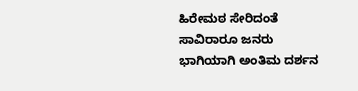ಹಿರೇಮಠ ಸೇರಿದಂತೆ ಸಾವಿರಾರೂ ಜನರು ಭಾಗಿಯಾಗಿ ಅಂತಿಮ‌ ದರ್ಶನ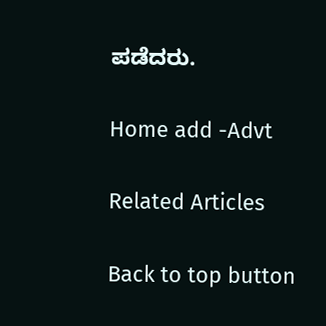ಪಡೆದರು.

Home add -Advt

Related Articles

Back to top button